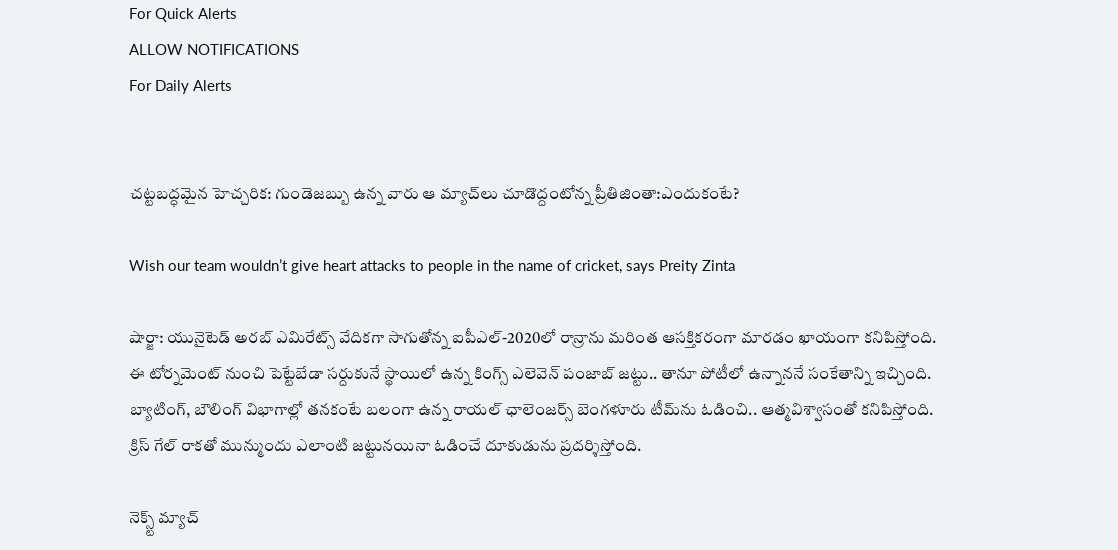For Quick Alerts
ALLOW NOTIFICATIONS
For Daily Alerts


చట్టబద్ధమైన హెచ్చరిక: గుండెజబ్బు ఉన్న వారు ఆ మ్యాచ్‌లు చూడొద్దంటోన్న ప్రీతిజింతా:ఎందుకంటే?

Wish our team wouldn’t give heart attacks to people in the name of cricket, says Preity Zinta

షార్జా: యునైటెడ్ అరబ్ ఎమిరేట్స్ వేదికగా సాగుతోన్న ఐపీఎల్-2020లో రాన్రాను మరింత ఆసక్తికరంగా మారడం ఖాయంగా కనిపిస్తోంది. ఈ టోర్నమెంట్ నుంచి పెట్టేబేడా సర్దుకునే స్థాయిలో ఉన్న కింగ్స్ ఎలెవెన్ పంజాబ్ జట్టు.. తానూ పోటీలో ఉన్నాననే సంకేతాన్ని ఇచ్చింది. బ్యాటింగ్, బౌలింగ్ విభాగాల్లో తనకంటే బలంగా ఉన్న రాయల్ ఛాలెంజర్స్ బెంగళూరు టీమ్‌ను ఓడించి.. ఆత్మవిశ్వాసంతో కనిపిస్తోంది. క్రిస్ గేల్ రాకతో మున్ముందు ఎలాంటి జట్టునయినా ఓడించే దూకుడును ప్రదర్శిస్తోంది.

నెక్స్ట్ మ్యాచ్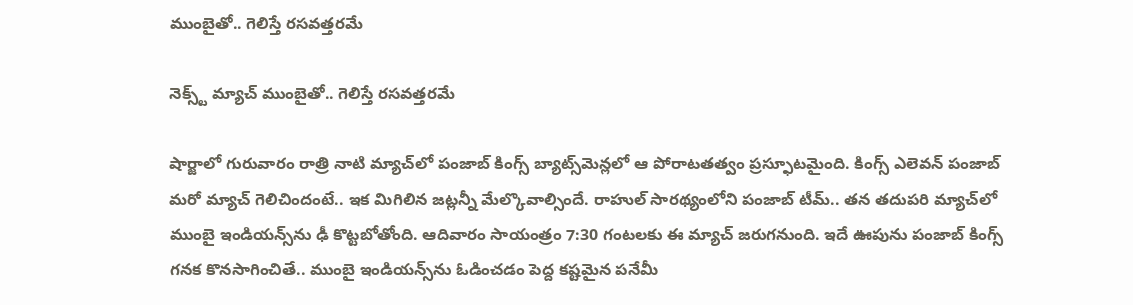ముంబైతో.. గెలిస్తే రసవత్తరమే

నెక్స్ట్ మ్యాచ్ ముంబైతో.. గెలిస్తే రసవత్తరమే

షార్జాలో గురువారం రాత్రి నాటి మ్యాచ్‌లో పంజాబ్ కింగ్స్ బ్యాట్స్‌మెన్లలో ఆ పోరాటతత్వం ప్రస్ఫూటమైంది. కింగ్స్ ఎలెవన్ పంజాబ్ మరో మ్యాచ్ గెలిచిందంటే.. ఇక మిగిలిన జట్లన్నీ మేల్కొవాల్సిందే. రాహుల్ సారథ్యంలోని పంజాబ్ టీమ్.. తన తదుపరి మ్యాచ్‌లో ముంబై ఇండియన్స్‌ను ఢీ కొట్టబోతోంది. ఆదివారం సాయంత్రం 7:30 గంటలకు ఈ మ్యాచ్ జరుగనుంది. ఇదే ఊపును పంజాబ్ కింగ్స్ గనక కొనసాగించితే.. ముంబై ఇండియన్స్‌ను ఓడించడం పెద్ద కష్టమైన పనేమీ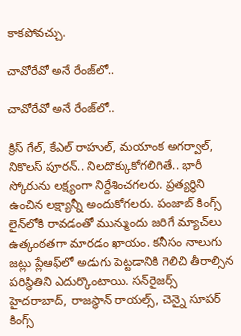కాకపోవచ్చు.

చావోరేవో అనే రేంజ్‌లో..

చావోరేవో అనే రేంజ్‌లో..

క్రిస్ గేల్, కేఎల్ రాహుల్, మయాంక అగర్వాల్, నికొలస్ పూరన్.. నిలదొక్కుకోగలిగితే.. భారీ స్కోరును లక్ష్యంగా నిర్దేశించగలరు. ప్రత్యర్థిని ఉంచిన లక్ష్యాన్నీ అందుకోగలరు. పంజాబ్ కింగ్స్ లైన్‌లోకి రావడంతో మున్ముందు జరిగే మ్యాచ్‌లు ఉత్కంఠతగా మారడం ఖాయం. కనీసం నాలుగు జట్లు ప్లేఆఫ్‌లో అడుగు పెట్టడానికి గెలిచి తీరాల్సిన పరిస్థితిని ఎదుర్కొంటాయి. సన్‌రైజర్స్ హైదరాబాద్, రాజస్థాన్ రాయల్స్, చెన్నై సూపర్ కింగ్స్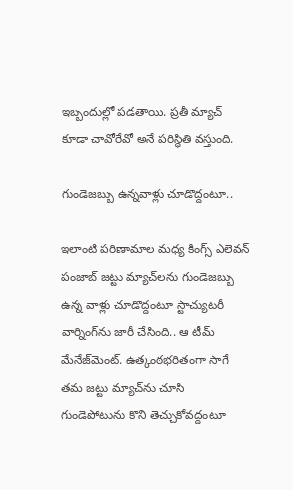ఇబ్బందుల్లో పడతాయి. ప్రతీ మ్యాచ్ కూడా చావోరేవో అనే పరిస్థితి వస్తుంది.

గుండెజబ్బు ఉన్నవాళ్లు చూడొద్దంటూ..

ఇలాంటి పరిణామాల మధ్య కింగ్స్ ఎలెవన్ పంజాబ్ జట్టు మ్యాచ్‌లను గుండెజబ్బు ఉన్న వాళ్లు చూడొద్దంటూ స్టాచ్యుటరీ వార్నింగ్‌ను జారీ చేసింది.. ఆ టీమ్ మేనేజ్‌మెంట్. ఉత్కంఠభరితంగా సాగే తమ జట్టు మ్యాచ్‌ను చూసి గుండెపోటును కొని తెచ్చుకోవద్దంటూ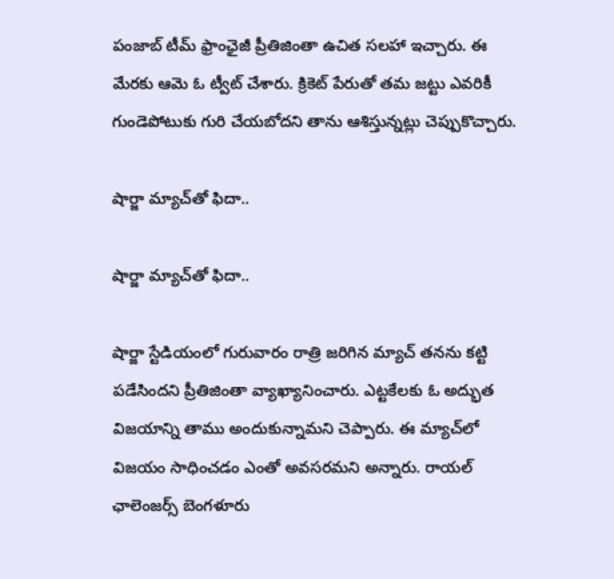పంజాబ్ టీమ్ ఫ్రాంఛైజీ ప్రీతిజింతా ఉచిత సలహా ఇచ్చారు. ఈ మేరకు ఆమె ఓ ట్వీట్ చేశారు. క్రికెట్ పేరుతో తమ జట్టు ఎవరికీ గుండెపోటుకు గురి చేయబోదని తాను ఆశిస్తున్నట్లు చెప్పుకొచ్చారు.

షార్జా మ్యాచ్‌తో ఫిదా..

షార్జా మ్యాచ్‌తో ఫిదా..

షార్జా స్టేడియంలో గురువారం రాత్రి జరిగిన మ్యాచ్ తనను కట్టి పడేసిందని ప్రీతిజింతా వ్యాఖ్యానించారు. ఎట్టకేలకు ఓ అద్భుత విజయాన్ని తాము అందుకున్నామని చెప్పారు. ఈ మ్యాచ్‌లో విజయం సాధించడం ఎంతో అవసరమని అన్నారు. రాయల్ ఛాలెంజర్స్ బెంగళూరు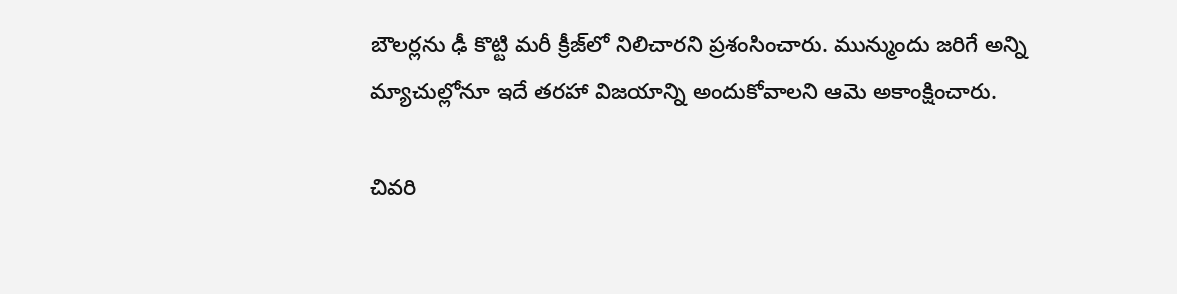బౌలర్లను ఢీ కొట్టి మరీ క్రీజ్‌లో నిలిచారని ప్రశంసించారు. మున్ముందు జరిగే అన్ని మ్యాచుల్లోనూ ఇదే తరహా విజయాన్ని అందుకోవాలని ఆమె అకాంక్షించారు.

చివరి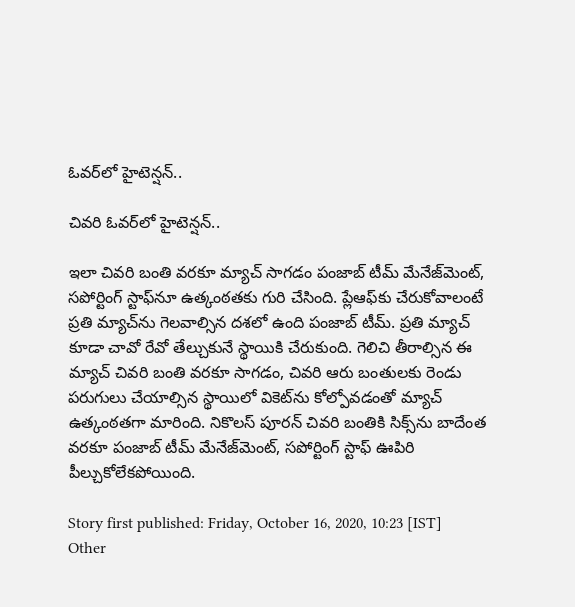ఓవర్‌లో హైటెన్షన్..

చివరి ఓవర్‌లో హైటెన్షన్..

ఇలా చివరి బంతి వరకూ మ్యాచ్ సాగడం పంజాబ్ టీమ్ మేనేజ్‌మెంట్‌, సపోర్టింగ్ స్టాఫ్‌నూ ఉత్కంఠతకు గురి చేసింది. ప్లేఆఫ్‌కు చేరుకోవాలంటే ప్రతి మ్యాచ్‌ను గెలవాల్సిన దశలో ఉంది పంజాబ్ టీమ్. ప్రతి మ్యాచ్‌ కూడా చావో రేవో తేల్చుకునే స్థాయికి చేరుకుంది. గెలిచి తీరాల్సిన ఈ మ్యాచ్‌ చివరి బంతి వరకూ సాగడం, చివరి ఆరు బంతులకు రెండు పరుగులు చేయాల్సిన స్థాయిలో వికెట్‌ను కోల్పోవడంతో మ్యాచ్ ఉత్కంఠతగా మారింది. నికొలస్ పూరన్ చివరి బంతికి సిక్స్‌ను బాదేంత వరకూ పంజాబ్ టీమ్ మేనేజ్‌మెంట్, సపోర్టింగ్ స్టాఫ్ ఊపిరి పీల్చుకోలేకపోయింది.

Story first published: Friday, October 16, 2020, 10:23 [IST]
Other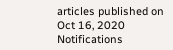articles published on Oct 16, 2020
Notifications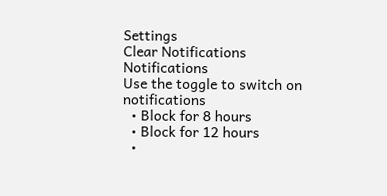Settings
Clear Notifications
Notifications
Use the toggle to switch on notifications
  • Block for 8 hours
  • Block for 12 hours
  •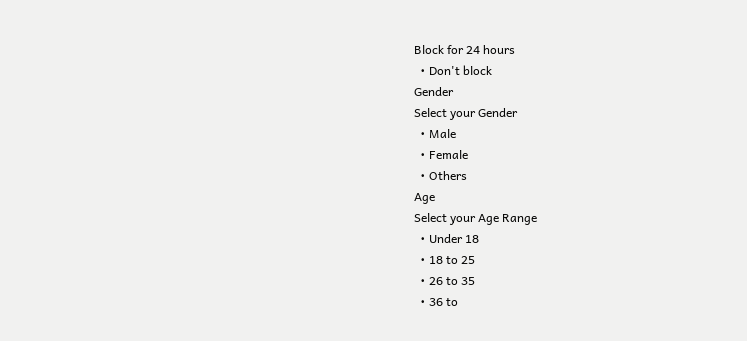Block for 24 hours
  • Don't block
Gender
Select your Gender
  • Male
  • Female
  • Others
Age
Select your Age Range
  • Under 18
  • 18 to 25
  • 26 to 35
  • 36 to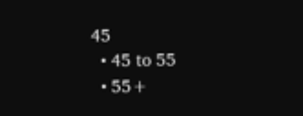45
  • 45 to 55
  • 55+